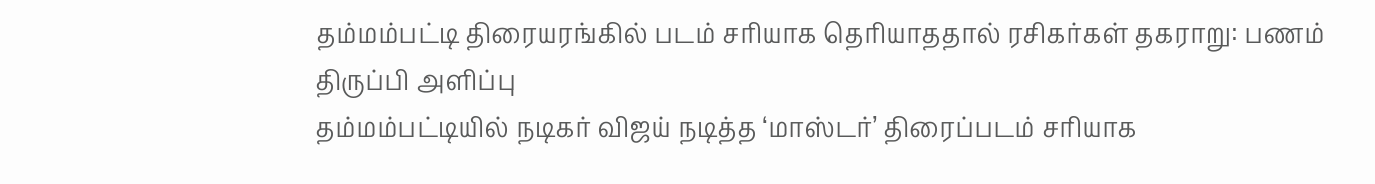தம்மம்பட்டி திரையரங்கில் படம் சரியாக தெரியாததால் ரசிகர்கள் தகராறு: பணம் திருப்பி அளிப்பு
தம்மம்பட்டியில் நடிகர் விஜய் நடித்த ‘மாஸ்டர்’ திரைப்படம் சரியாக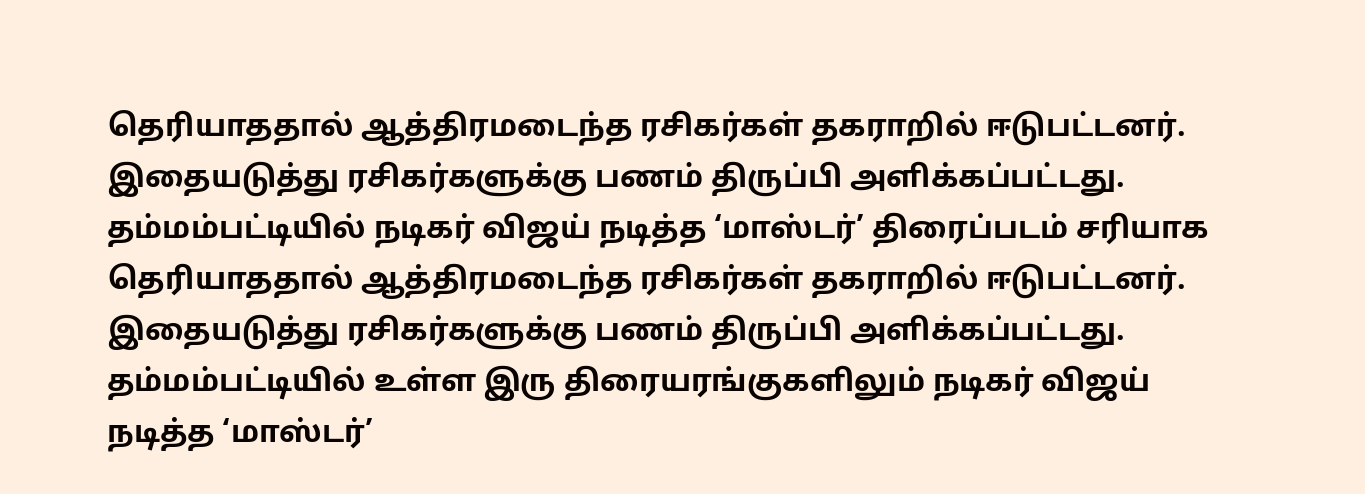தெரியாததால் ஆத்திரமடைந்த ரசிகர்கள் தகராறில் ஈடுபட்டனர். இதையடுத்து ரசிகர்களுக்கு பணம் திருப்பி அளிக்கப்பட்டது.
தம்மம்பட்டியில் நடிகர் விஜய் நடித்த ‘மாஸ்டர்’ திரைப்படம் சரியாக தெரியாததால் ஆத்திரமடைந்த ரசிகர்கள் தகராறில் ஈடுபட்டனர். இதையடுத்து ரசிகர்களுக்கு பணம் திருப்பி அளிக்கப்பட்டது.
தம்மம்பட்டியில் உள்ள இரு திரையரங்குகளிலும் நடிகர் விஜய் நடித்த ‘மாஸ்டர்’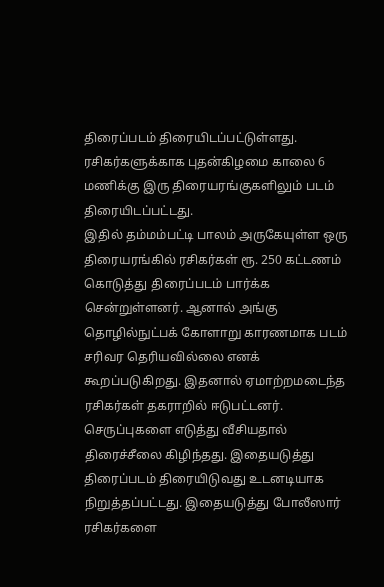திரைப்படம் திரையிடப்பட்டுள்ளது. ரசிகர்களுக்காக புதன்கிழமை காலை 6 மணிக்கு இரு திரையரங்குகளிலும் படம் திரையிடப்பட்டது.
இதில் தம்மம்பட்டி பாலம் அருகேயுள்ள ஒரு திரையரங்கில் ரசிகர்கள் ரூ. 250 கட்டணம் கொடுத்து திரைப்படம் பார்க்க சென்றுள்ளனர். ஆனால் அங்கு தொழில்நுட்பக் கோளாறு காரணமாக படம் சரிவர தெரியவில்லை எனக் கூறப்படுகிறது. இதனால் ஏமாற்றமடைந்த ரசிகர்கள் தகராறில் ஈடுபட்டனர். செருப்புகளை எடுத்து வீசியதால் திரைச்சீலை கிழிந்தது. இதையடுத்து திரைப்படம் திரையிடுவது உடனடியாக நிறுத்தப்பட்டது. இதையடுத்து போலீஸார் ரசிகர்களை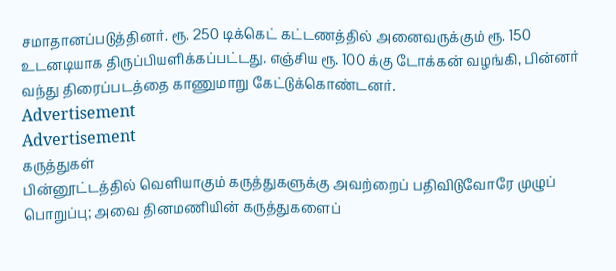சமாதானப்படுத்தினர். ரூ. 250 டிக்கெட் கட்டணத்தில் அனைவருக்கும் ரூ. 150 உடனடியாக திருப்பியளிக்கப்பட்டது. எஞ்சிய ரூ. 100 க்கு டோக்கன் வழங்கி, பின்னர் வந்து திரைப்படத்தை காணுமாறு கேட்டுக்கொண்டனர்.
Advertisement
Advertisement
கருத்துகள்
பின்னூட்டத்தில் வெளியாகும் கருத்துகளுக்கு அவற்றைப் பதிவிடுவோரே முழுப் பொறுப்பு; அவை தினமணியின் கருத்துகளைப்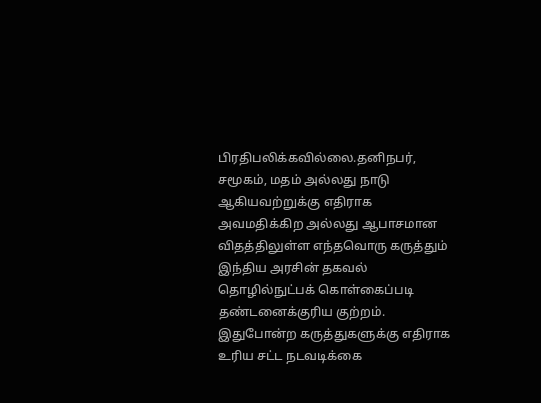பிரதிபலிக்கவில்லை.தனிநபர், சமூகம், மதம் அல்லது நாடு ஆகியவற்றுக்கு எதிராக அவமதிக்கிற அல்லது ஆபாசமான விதத்திலுள்ள எந்தவொரு கருத்தும் இந்திய அரசின் தகவல் தொழில்நுட்பக் கொள்கைப்படி தண்டனைக்குரிய குற்றம். இதுபோன்ற கருத்துகளுக்கு எதிராக உரிய சட்ட நடவடிக்கை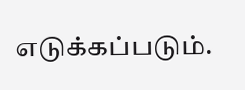எடுக்கப்படும்.